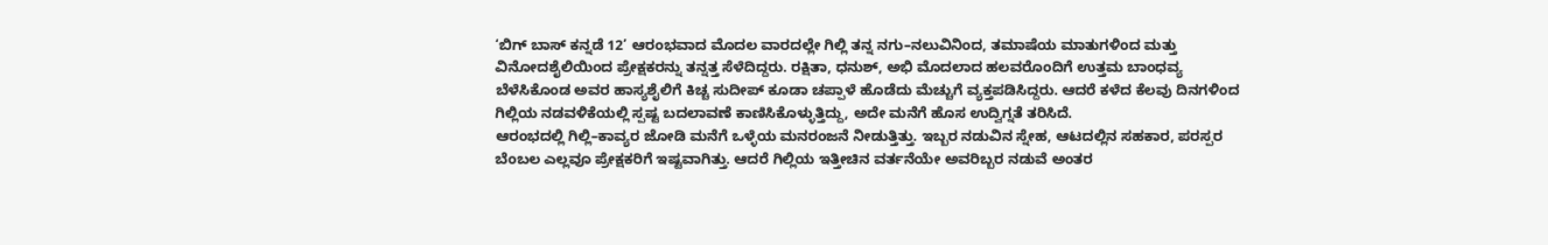‘ಬಿಗ್ ಬಾಸ್ ಕನ್ನಡೆ 12’ ಆರಂಭವಾದ ಮೊದಲ ವಾರದಲ್ಲೇ ಗಿಲ್ಲಿ ತನ್ನ ನಗು–ನಲುವಿನಿಂದ, ತಮಾಷೆಯ ಮಾತುಗಳಿಂದ ಮತ್ತು ವಿನೋದಶೈಲಿಯಿಂದ ಪ್ರೇಕ್ಷಕರನ್ನು ತನ್ನತ್ತ ಸೆಳೆದಿದ್ದರು. ರಕ್ಷಿತಾ, ಧನುಶ್, ಅಭಿ ಮೊದಲಾದ ಹಲವರೊಂದಿಗೆ ಉತ್ತಮ ಬಾಂಧವ್ಯ ಬೆಳೆಸಿಕೊಂಡ ಅವರ ಹಾಸ್ಯಶೈಲಿಗೆ ಕಿಚ್ಚ ಸುದೀಪ್ ಕೂಡಾ ಚಪ್ಪಾಳೆ ಹೊಡೆದು ಮೆಚ್ಚುಗೆ ವ್ಯಕ್ತಪಡಿಸಿದ್ದರು. ಆದರೆ ಕಳೆದ ಕೆಲವು ದಿನಗಳಿಂದ ಗಿಲ್ಲಿಯ ನಡವಳಿಕೆಯಲ್ಲಿ ಸ್ಪಷ್ಟ ಬದಲಾವಣೆ ಕಾಣಿಸಿಕೊಳ್ಳುತ್ತಿದ್ದು, ಅದೇ ಮನೆಗೆ ಹೊಸ ಉದ್ವಿಗ್ನತೆ ತರಿಸಿದೆ.
ಆರಂಭದಲ್ಲಿ ಗಿಲ್ಲಿ–ಕಾವ್ಯರ ಜೋಡಿ ಮನೆಗೆ ಒಳ್ಳೆಯ ಮನರಂಜನೆ ನೀಡುತ್ತಿತ್ತು. ಇಬ್ಬರ ನಡುವಿನ ಸ್ನೇಹ, ಆಟದಲ್ಲಿನ ಸಹಕಾರ, ಪರಸ್ಪರ ಬೆಂಬಲ ಎಲ್ಲವೂ ಪ್ರೇಕ್ಷಕರಿಗೆ ಇಷ್ಟವಾಗಿತ್ತು. ಆದರೆ ಗಿಲ್ಲಿಯ ಇತ್ತೀಚಿನ ವರ್ತನೆಯೇ ಅವರಿಬ್ಬರ ನಡುವೆ ಅಂತರ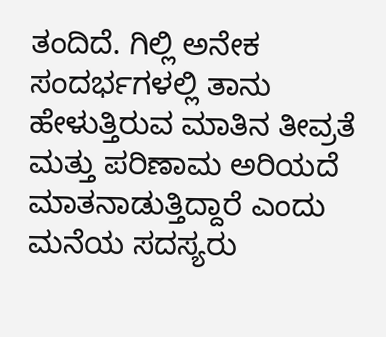ತಂದಿದೆ. ಗಿಲ್ಲಿ ಅನೇಕ ಸಂದರ್ಭಗಳಲ್ಲಿ ತಾನು ಹೇಳುತ್ತಿರುವ ಮಾತಿನ ತೀವ್ರತೆ ಮತ್ತು ಪರಿಣಾಮ ಅರಿಯದೆ ಮಾತನಾಡುತ್ತಿದ್ದಾರೆ ಎಂದು ಮನೆಯ ಸದಸ್ಯರು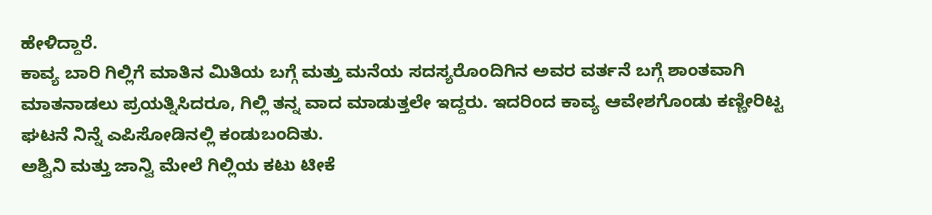ಹೇಳಿದ್ದಾರೆ.
ಕಾವ್ಯ ಬಾರಿ ಗಿಲ್ಲಿಗೆ ಮಾತಿನ ಮಿತಿಯ ಬಗ್ಗೆ ಮತ್ತು ಮನೆಯ ಸದಸ್ಯರೊಂದಿಗಿನ ಅವರ ವರ್ತನೆ ಬಗ್ಗೆ ಶಾಂತವಾಗಿ ಮಾತನಾಡಲು ಪ್ರಯತ್ನಿಸಿದರೂ, ಗಿಲ್ಲಿ ತನ್ನ ವಾದ ಮಾಡುತ್ತಲೇ ಇದ್ದರು. ಇದರಿಂದ ಕಾವ್ಯ ಆವೇಶಗೊಂಡು ಕಣ್ಣೀರಿಟ್ಟ ಘಟನೆ ನಿನ್ನೆ ಎಪಿಸೋಡಿನಲ್ಲಿ ಕಂಡುಬಂದಿತು.
ಅಶ್ವಿನಿ ಮತ್ತು ಜಾನ್ವಿ ಮೇಲೆ ಗಿಲ್ಲಿಯ ಕಟು ಟೀಕೆ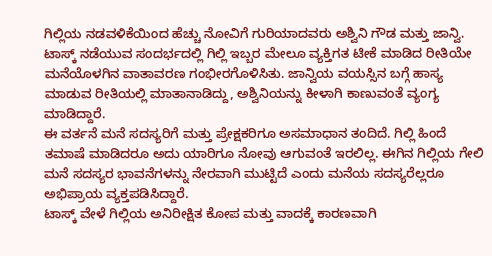ಗಿಲ್ಲಿಯ ನಡವಳಿಕೆಯಿಂದ ಹೆಚ್ಚು ನೋವಿಗೆ ಗುರಿಯಾದವರು ಅಶ್ವಿನಿ ಗೌಡ ಮತ್ತು ಜಾನ್ವಿ. ಟಾಸ್ಕ್ ನಡೆಯುವ ಸಂದರ್ಭದಲ್ಲಿ ಗಿಲ್ಲಿ ಇಬ್ಬರ ಮೇಲೂ ವ್ಯಕ್ತಿಗತ ಟೀಕೆ ಮಾಡಿದ ರೀತಿಯೇ ಮನೆಯೊಳಗಿನ ವಾತಾವರಣ ಗಂಭೀರಗೊಳಿಸಿತು. ಜಾನ್ವಿಯ ವಯಸ್ಸಿನ ಬಗ್ಗೆ ಹಾಸ್ಯ ಮಾಡುವ ರೀತಿಯಲ್ಲಿ ಮಾತಾನಾಡಿದ್ದು, ಅಶ್ವಿನಿಯನ್ನು ಕೀಳಾಗಿ ಕಾಣುವಂತೆ ವ್ಯಂಗ್ಯ ಮಾಡಿದ್ದಾರೆ.
ಈ ವರ್ತನೆ ಮನೆ ಸದಸ್ಯರಿಗೆ ಮತ್ತು ಪ್ರೇಕ್ಷಕರಿಗೂ ಅಸಮಾಧಾನ ತಂದಿದೆ. ಗಿಲ್ಲಿ ಹಿಂದೆ ತಮಾಷೆ ಮಾಡಿದರೂ ಅದು ಯಾರಿಗೂ ನೋವು ಆಗುವಂತೆ ಇರಲಿಲ್ಲ. ಈಗಿನ ಗಿಲ್ಲಿಯ ಗೇಲಿ ಮನೆ ಸದಸ್ಯರ ಭಾವನೆಗಳನ್ನು ನೇರವಾಗಿ ಮುಟ್ಟಿದೆ ಎಂದು ಮನೆಯ ಸದಸ್ಯರೆಲ್ಲರೂ ಅಭಿಪ್ರಾಯ ವ್ಯಕ್ತಪಡಿಸಿದ್ದಾರೆ.
ಟಾಸ್ಕ್ ವೇಳೆ ಗಿಲ್ಲಿಯ ಅನಿರೀಕ್ಷಿತ ಕೋಪ ಮತ್ತು ವಾದಕ್ಕೆ ಕಾರಣವಾಗಿ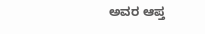ಅವರ ಆಪ್ತ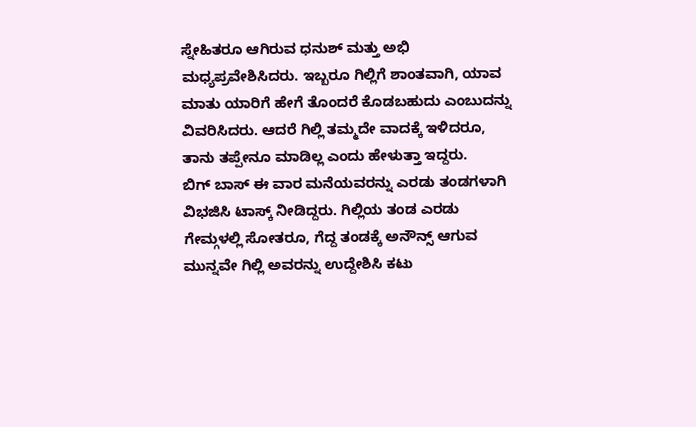ಸ್ನೇಹಿತರೂ ಆಗಿರುವ ಧನುಶ್ ಮತ್ತು ಅಭಿ ಮಧ್ಯಪ್ರವೇಶಿಸಿದರು. ಇಬ್ಬರೂ ಗಿಲ್ಲಿಗೆ ಶಾಂತವಾಗಿ, ಯಾವ ಮಾತು ಯಾರಿಗೆ ಹೇಗೆ ತೊಂದರೆ ಕೊಡಬಹುದು ಎಂಬುದನ್ನು ವಿವರಿಸಿದರು. ಆದರೆ ಗಿಲ್ಲಿ ತಮ್ಮದೇ ವಾದಕ್ಕೆ ಇಳಿದರೂ, ತಾನು ತಪ್ಪೇನೂ ಮಾಡಿಲ್ಲ ಎಂದು ಹೇಳುತ್ತಾ ಇದ್ದರು.
ಬಿಗ್ ಬಾಸ್ ಈ ವಾರ ಮನೆಯವರನ್ನು ಎರಡು ತಂಡಗಳಾಗಿ ವಿಭಜಿಸಿ ಟಾಸ್ಕ್ ನೀಡಿದ್ದರು. ಗಿಲ್ಲಿಯ ತಂಡ ಎರಡು ಗೇಮ್ಗಳಲ್ಲಿ ಸೋತರೂ, ಗೆದ್ದ ತಂಡಕ್ಕೆ ಅನೌನ್ಸ್ ಆಗುವ ಮುನ್ನವೇ ಗಿಲ್ಲಿ ಅವರನ್ನು ಉದ್ದೇಶಿಸಿ ಕಟು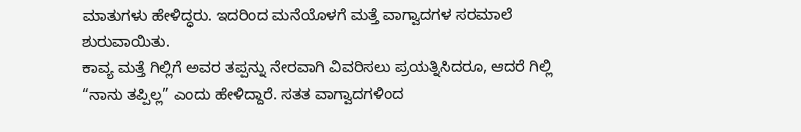ಮಾತುಗಳು ಹೇಳಿದ್ಧರು. ಇದರಿಂದ ಮನೆಯೊಳಗೆ ಮತ್ತೆ ವಾಗ್ವಾದಗಳ ಸರಮಾಲೆ ಶುರುವಾಯಿತು.
ಕಾವ್ಯ ಮತ್ತೆ ಗಿಲ್ಲಿಗೆ ಅವರ ತಪ್ಪನ್ನು ನೇರವಾಗಿ ವಿವರಿಸಲು ಪ್ರಯತ್ನಿಸಿದರೂ, ಆದರೆ ಗಿಲ್ಲಿ “ನಾನು ತಪ್ಪಿಲ್ಲ” ಎಂದು ಹೇಳಿದ್ದಾರೆ. ಸತತ ವಾಗ್ವಾದಗಳಿಂದ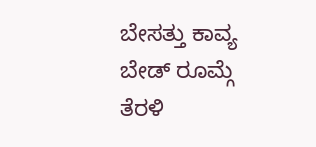ಬೇಸತ್ತು ಕಾವ್ಯ ಬೇಡ್ ರೂಮ್ಗೆ ತೆರಳಿ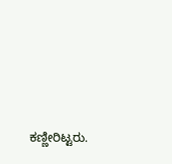ಕಣ್ಣೀರಿಟ್ಟರು.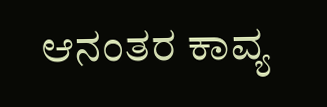ಆನಂತರ ಕಾವ್ಯ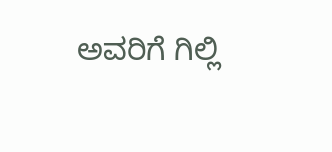ಅವರಿಗೆ ಗಿಲ್ಲಿ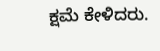ಕ್ಷಮೆ ಕೇಳಿದರು.